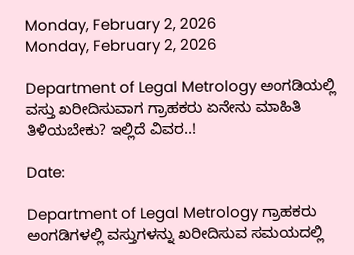Monday, February 2, 2026
Monday, February 2, 2026

Department of Legal Metrology ಅಂಗಡಿಯಲ್ಲಿ ವಸ್ತು ಖರೀದಿಸುವಾಗ ಗ್ರಾಹಕರು ಏನೇನು ಮಾಹಿತಿ ತಿಳಿಯಬೇಕು? ಇಲ್ಲಿದೆ ವಿವರ..!

Date:

Department of Legal Metrology ಗ್ರಾಹಕರು ಅಂಗಡಿಗಳಲ್ಲಿ ವಸ್ತುಗಳನ್ನು ಖರೀದಿಸುವ ಸಮಯದಲ್ಲಿ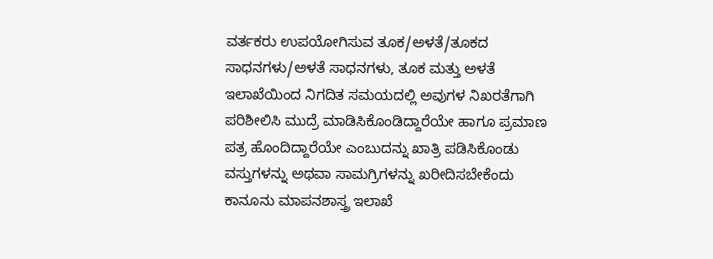ವರ್ತಕರು ಉಪಯೋಗಿಸುವ ತೂಕ/ಅಳತೆ/ತೂಕದ ಸಾಧನಗಳು/ಅಳತೆ ಸಾಧನಗಳು, ತೂಕ ಮತ್ತು ಅಳತೆ ಇಲಾಖೆಯಿಂದ ನಿಗದಿತ ಸಮಯದಲ್ಲಿ ಅವುಗಳ ನಿಖರತೆಗಾಗಿ ಪರಿಶೀಲಿಸಿ ಮುದ್ರೆ ಮಾಡಿಸಿಕೊಂಡಿದ್ದಾರೆಯೇ ಹಾಗೂ ಪ್ರಮಾಣ ಪತ್ರ ಹೊಂದಿದ್ದಾರೆಯೇ ಎಂಬುದನ್ನು ಖಾತ್ರಿ ಪಡಿಸಿಕೊಂಡು ವಸ್ತುಗಳನ್ನು ಅಥವಾ ಸಾಮಗ್ರಿಗಳನ್ನು ಖರೀದಿಸಬೇಕೆಂದು ಕಾನೂನು ಮಾಪನಶಾಸ್ತ್ರ ಇಲಾಖೆ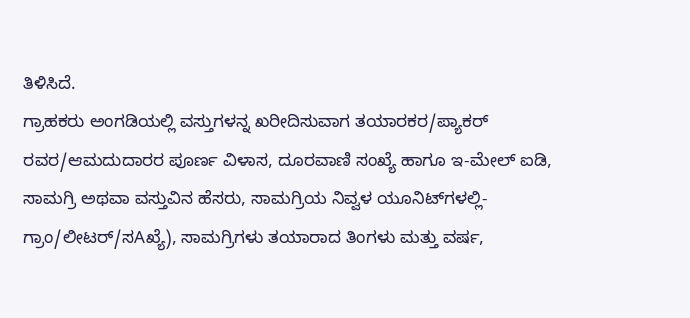ತಿಳಿಸಿದೆ.
ಗ್ರಾಹಕರು ಅಂಗಡಿಯಲ್ಲಿ ವಸ್ತುಗಳನ್ನ ಖರೀದಿಸುವಾಗ ತಯಾರಕರ/ಪ್ಯಾಕರ್ ರವರ/ಆಮದುದಾರರ ಪೂರ್ಣ ವಿಳಾಸ, ದೂರವಾಣಿ ಸಂಖ್ಯೆ ಹಾಗೂ ಇ-ಮೇಲ್ ಐಡಿ, ಸಾಮಗ್ರಿ ಅಥವಾ ವಸ್ತುವಿನ ಹೆಸರು, ಸಾಮಗ್ರಿಯ ನಿವ್ವಳ ಯೂನಿಟ್‌ಗಳಲ್ಲಿ-ಗ್ರಾಂ/ಲೀಟರ್/ಸAಖ್ಯೆ), ಸಾಮಗ್ರಿಗಳು ತಯಾರಾದ ತಿಂಗಳು ಮತ್ತು ವರ್ಷ,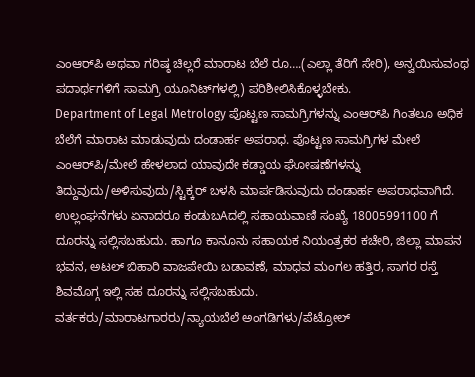ಎಂಆರ್‌ಪಿ ಅಥವಾ ಗರಿಷ್ಠ ಚಿಲ್ಲರೆ ಮಾರಾಟ ಬೆಲೆ ರೂ….(ಎಲ್ಲಾ ತೆರಿಗೆ ಸೇರಿ), ಅನ್ವಯಿಸುವಂಥ ಪದಾರ್ಥಗಳಿಗೆ ಸಾಮಗ್ರಿ ಯೂನಿಟ್‌ಗಳಲ್ಲಿ) ಪರಿಶೀಲಿಸಿಕೊಳ್ಳಬೇಕು.
Department of Legal Metrology ಪೊಟ್ಟಣ ಸಾಮಗ್ರಿಗಳನ್ನು ಎಂಆರ್‌ಪಿ ಗಿಂತಲೂ ಅಧಿಕ ಬೆಲೆಗೆ ಮಾರಾಟ ಮಾಡುವುದು ದಂಡಾರ್ಹ ಅಪರಾಧ. ಪೊಟ್ಟಣ ಸಾಮಗ್ರಿಗಳ ಮೇಲೆ ಎಂಆರ್‌ಪಿ/ಮೇಲೆ ಹೇಳಲಾದ ಯಾವುದೇ ಕಡ್ಡಾಯ ಘೋಷಣೆಗಳನ್ನು ತಿದ್ದುವುದು/ಅಳಿಸುವುದು/ಸ್ಟಿಕ್ಕರ್ ಬಳಸಿ ಮಾರ್ಪಡಿಸುವುದು ದಂಡಾರ್ಹ ಅಪರಾಧವಾಗಿದೆ. ಉಲ್ಲಂಘನೆಗಳು ಏನಾದರೂ ಕಂಡುಬAದಲ್ಲಿ ಸಹಾಯವಾಣಿ ಸಂಖ್ಯೆ 18005991100 ಗೆ ದೂರನ್ನು ಸಲ್ಲಿಸಬಹುದು. ಹಾಗೂ ಕಾನೂನು ಸಹಾಯಕ ನಿಯಂತ್ರಕರ ಕಚೇರಿ, ಜಿಲ್ಲಾ ಮಾಪನ ಭವನ, ಅಟಲ್ ಬಿಹಾರಿ ವಾಜಪೇಯಿ ಬಡಾವಣೆ, ಮಾಧವ ಮಂಗಲ ಹತ್ತಿರ, ಸಾಗರ ರಸ್ತೆ ಶಿವಮೊಗ್ಗ ಇಲ್ಲಿ ಸಹ ದೂರನ್ನು ಸಲ್ಲಿಸಬಹುದು.
ವರ್ತಕರು/ಮಾರಾಟಗಾರರು/ನ್ಯಾಯಬೆಲೆ ಅಂಗಡಿಗಳು/ಪೆಟ್ರೋಲ್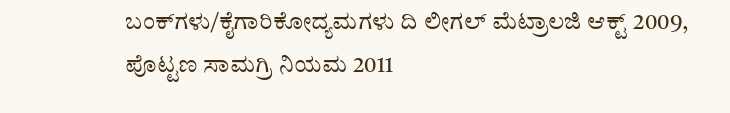ಬಂಕ್‌ಗಳು/ಕೈಗಾರಿಕೋದ್ಯಮಗಳು ದಿ ಲೀಗಲ್ ಮೆಟ್ರಾಲಜಿ ಆಕ್ಟ್ 2009, ಪೊಟ್ಟಣ ಸಾಮಗ್ರಿ ನಿಯಮ 2011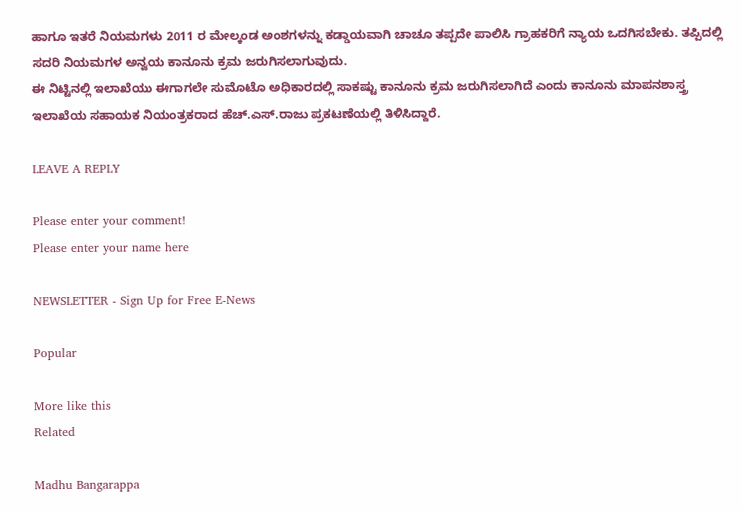ಹಾಗೂ ಇತರೆ ನಿಯಮಗಳು 2011 ರ ಮೇಲ್ಕಂಡ ಅಂಶಗಳನ್ನು ಕಡ್ಡಾಯವಾಗಿ ಚಾಚೂ ತಪ್ಪದೇ ಪಾಲಿಸಿ ಗ್ರಾಹಕರಿಗೆ ನ್ಯಾಯ ಒದಗಿಸಬೇಕು. ತಪ್ಪಿದಲ್ಲಿ ಸದರಿ ನಿಯಮಗಳ ಅನ್ವಯ ಕಾನೂನು ಕ್ರಮ ಜರುಗಿಸಲಾಗುವುದು.
ಈ ನಿಟ್ಟಿನಲ್ಲಿ ಇಲಾಖೆಯು ಈಗಾಗಲೇ ಸುಮೊಟೊ ಅಧಿಕಾರದಲ್ಲಿ ಸಾಕಷ್ಟು ಕಾನೂನು ಕ್ರಮ ಜರುಗಿಸಲಾಗಿದೆ ಎಂದು ಕಾನೂನು ಮಾಪನಶಾಸ್ತ್ರ ಇಲಾಖೆಯ ಸಹಾಯಕ ನಿಯಂತ್ರಕರಾದ ಹೆಚ್.ಎಸ್.ರಾಜು ಪ್ರಕಟಣೆಯಲ್ಲಿ ತಿಳಿಸಿದ್ದಾರೆ.

LEAVE A REPLY

Please enter your comment!
Please enter your name here

NEWSLETTER - Sign Up for Free E-News

Popular

More like this
Related

Madhu Bangarappa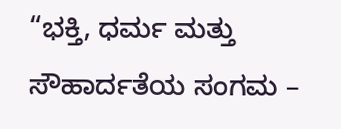“ಭಕ್ತಿ, ಧರ್ಮ ಮತ್ತು ಸೌಹಾರ್ದತೆಯ ಸಂಗಮ –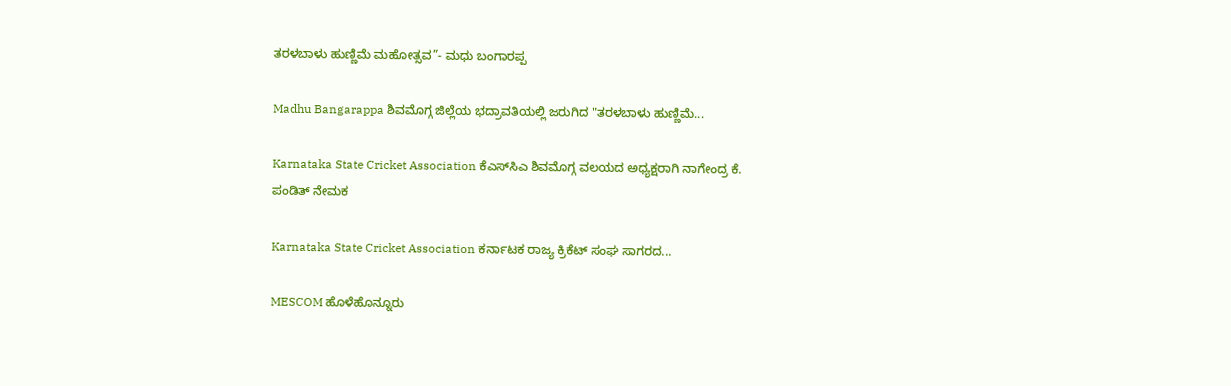ತರಳಬಾಳು ಹುಣ್ಣಿಮೆ ಮಹೋತ್ಸವ”- ಮಧು ಬಂಗಾರಪ್ಪ

Madhu Bangarappa ಶಿವಮೊಗ್ಗ ಜಿಲ್ಲೆಯ ಭದ್ರಾವತಿಯಲ್ಲಿ ಜರುಗಿದ "ತರಳಬಾಳು ಹುಣ್ಣಿಮೆ...

Karnataka State Cricket Association ಕೆಎಸ್‌ಸಿಎ ಶಿವಮೊಗ್ಗ ವಲಯದ ಅಧ್ಯಕ್ಷರಾಗಿ ನಾಗೇಂದ್ರ ಕೆ. ಪಂಡಿತ್ ನೇಮಕ

Karnataka State Cricket Association ಕರ್ನಾಟಕ ರಾಜ್ಯ ಕ್ರಿಕೆಟ್ ಸಂಘ ಸಾಗರದ...

MESCOM ಹೊಳೆಹೊನ್ನೂರು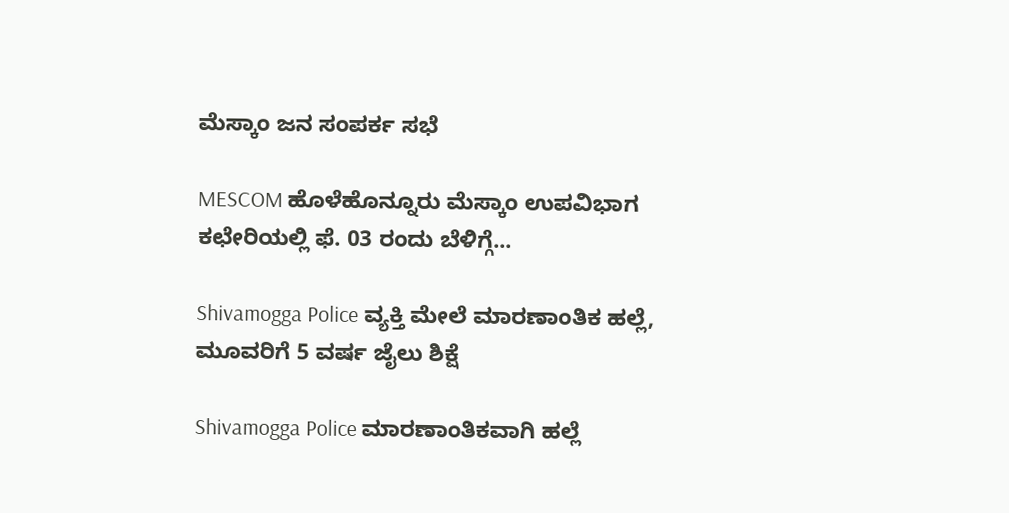ಮೆಸ್ಕಾಂ ಜನ ಸಂಪರ್ಕ ಸಭೆ

MESCOM ಹೊಳೆಹೊನ್ನೂರು ಮೆಸ್ಕಾಂ ಉಪವಿಭಾಗ ಕಛೇರಿಯಲ್ಲಿ ಫೆ. 03 ರಂದು ಬೆಳಿಗ್ಗೆ...

Shivamogga Police ವ್ಯಕ್ತಿ ಮೇಲೆ ಮಾರಣಾಂತಿಕ ಹಲ್ಲೆ, ಮೂವರಿಗೆ 5 ವರ್ಷ ಜೈಲು ಶಿಕ್ಷೆ

Shivamogga Police ಮಾರಣಾಂತಿಕವಾಗಿ ಹಲ್ಲೆ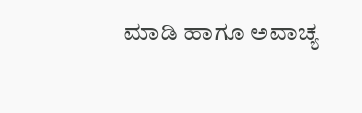ಮಾಡಿ ಹಾಗೂ ಅವಾಚ್ಯ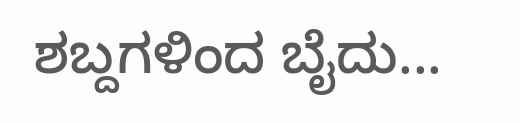ಶಬ್ದಗಳಿಂದ ಬೈದು...